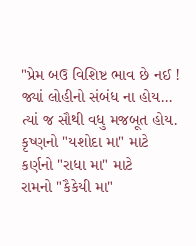"પ્રેમ બઉ વિશિષ્ટ ભાવ છે નઈ !
જ્યાં લોહીનો સંબંધ ના હોય...
ત્યાં જ સૌથી વધુ મજબૂત હોય.
કૃષ્ણનો "યશોદા મા" માટે
કર્ણનો "રાધા મા" માટે
રામનો "કૈકેયી મા"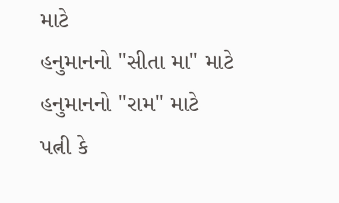માટે
હનુમાનનો "સીતા મા" માટે
હનુમાનનો "રામ" માટે
પત્ની કે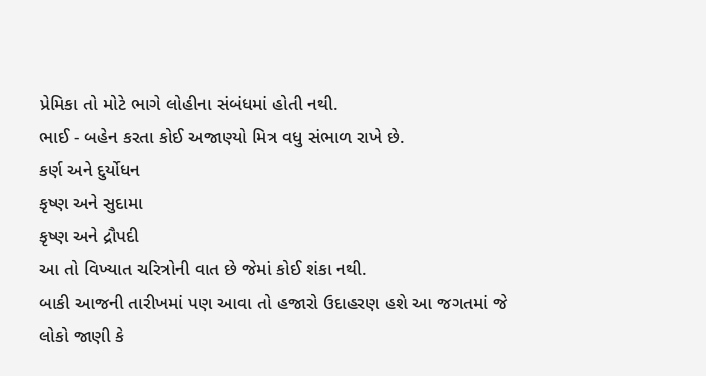પ્રેમિકા તો મોટે ભાગે લોહીના સંબંધમાં હોતી નથી.
ભાઈ - બહેન કરતા કોઈ અજાણ્યો મિત્ર વધુ સંભાળ રાખે છે.
કર્ણ અને દુર્યોધન
કૃષ્ણ અને સુદામા
કૃષ્ણ અને દ્રૌપદી
આ તો વિખ્યાત ચરિત્રોની વાત છે જેમાં કોઈ શંકા નથી.
બાકી આજની તારીખમાં પણ આવા તો હજારો ઉદાહરણ હશે આ જગતમાં જે લોકો જાણી કે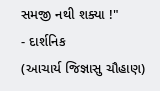સમજી નથી શક્યા !"
- દાર્શનિક
(આચાર્ય જિજ્ઞાસુ ચૌહાણ)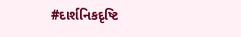#દાર્શનિકદૃષ્ટિ